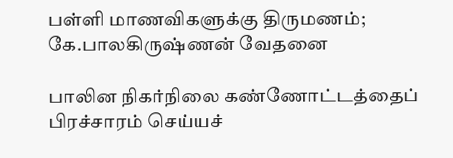பள்ளி மாணவிகளுக்கு திருமணம்; கே.பாலகிருஷ்ணன் வேதனை

பாலின நிகர்நிலை கண்ணோட்டத்தைப் பிரச்சாரம் செய்யச்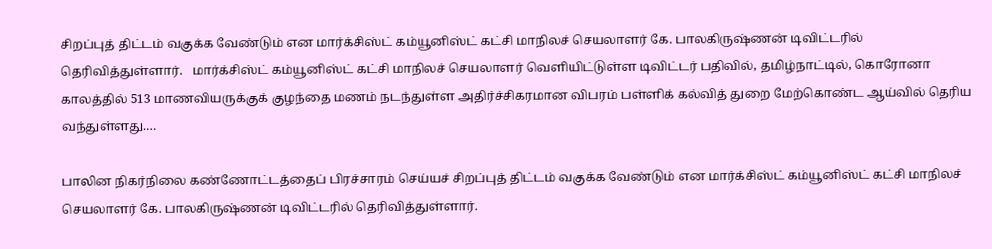சிறப்புத் திட்டம் வகுக்க வேண்டும் என மார்க்சிஸ்ட் கம்யூனிஸ்ட் கட்சி மாநிலச் செயலாளர் கே. பாலகிருஷ்ணன் டிவிட்டரில் தெரிவித்துள்ளார்.   மார்க்சிஸ்ட் கம்யூனிஸ்ட் கட்சி மாநிலச் செயலாளர் வெளியிட்டுள்ள டிவிட்டர் பதிவில், தமிழ்நாட்டில், கொரோனா காலத்தில் 513 மாணவியருக்குக் குழந்தை மணம் நடந்துள்ள அதிர்ச்சிகரமான விபரம் பள்ளிக் கல்வித் துறை மேற்கொண்ட ஆய்வில் தெரிய வந்துள்ளது.…

பாலின நிகர்நிலை கண்ணோட்டத்தைப் பிரச்சாரம் செய்யச் சிறப்புத் திட்டம் வகுக்க வேண்டும் என மார்க்சிஸ்ட் கம்யூனிஸ்ட் கட்சி மாநிலச் செயலாளர் கே. பாலகிருஷ்ணன் டிவிட்டரில் தெரிவித்துள்ளார்.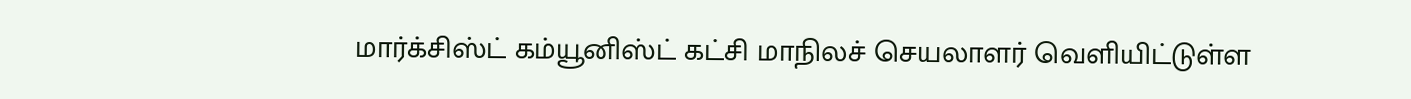மார்க்சிஸ்ட் கம்யூனிஸ்ட் கட்சி மாநிலச் செயலாளர் வெளியிட்டுள்ள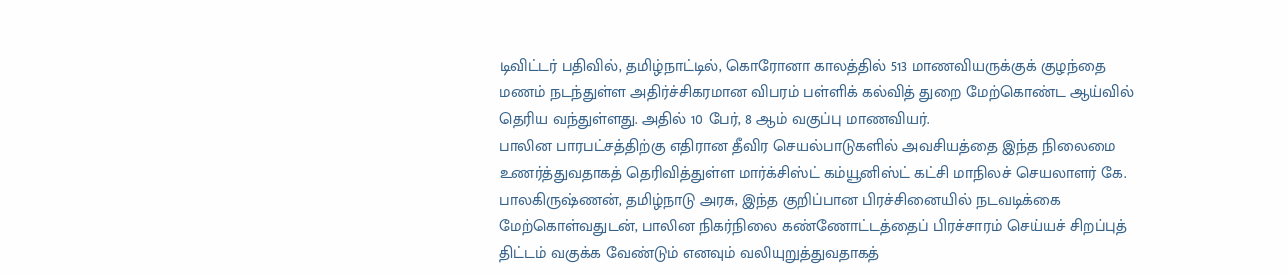டிவிட்டர் பதிவில், தமிழ்நாட்டில், கொரோனா காலத்தில் 513 மாணவியருக்குக் குழந்தை மணம் நடந்துள்ள அதிர்ச்சிகரமான விபரம் பள்ளிக் கல்வித் துறை மேற்கொண்ட ஆய்வில் தெரிய வந்துள்ளது. அதில் 10 பேர், 8 ஆம் வகுப்பு மாணவியர்.
பாலின பாரபட்சத்திற்கு எதிரான தீவிர செயல்பாடுகளில் அவசியத்தை இந்த நிலைமை உணர்த்துவதாகத் தெரிவித்துள்ள மார்க்சிஸ்ட் கம்யூனிஸ்ட் கட்சி மாநிலச் செயலாளர் கே. பாலகிருஷ்ணன், தமிழ்நாடு அரசு, இந்த குறிப்பான பிரச்சினையில் நடவடிக்கை மேற்கொள்வதுடன், பாலின நிகர்நிலை கண்ணோட்டத்தைப் பிரச்சாரம் செய்யச் சிறப்புத் திட்டம் வகுக்க வேண்டும் எனவும் வலியுறுத்துவதாகத்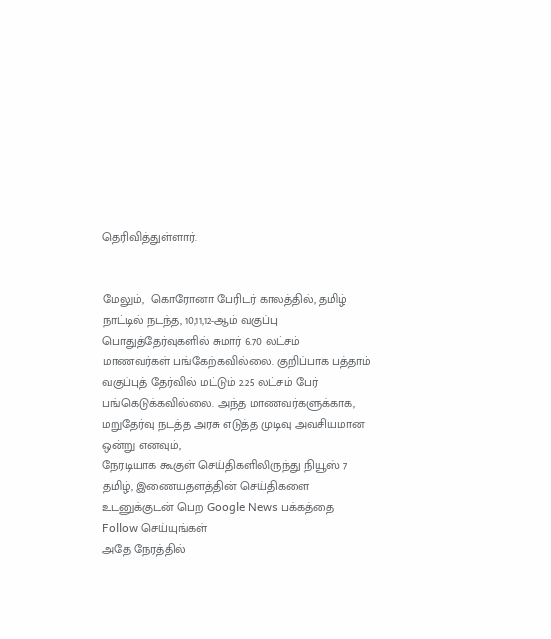தெரிவித்துள்ளார்.


மேலும்,  கொரோனா பேரிடர் காலத்தில், தமிழ் நாட்டில் நடந்த, 10,11,12-ஆம் வகுப்பு  பொதுத்தேர்வுகளில் சுமார் 6.70 லட்சம்  மாணவர்கள் பங்கேற்கவில்லை. குறிப்பாக பத்தாம் வகுப்புத் தேர்வில் மட்டும் 2.25 லட்சம் பேர் பங்கெடுக்கவில்லை. அந்த மாணவர்களுக்காக, மறுதேர்வு நடத்த அரசு எடுத்த முடிவு அவசியமான ஒன்று எனவும்,
நேரடியாக கூகுள் செய்திகளிலிருந்து நியூஸ் 7 தமிழ், இணையதளத்தின் செய்திகளை உடனுக்குடன் பெற Google News பக்கத்தை Follow செய்யுங்கள்
அதே நேரத்தில்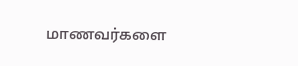மாணவர்களை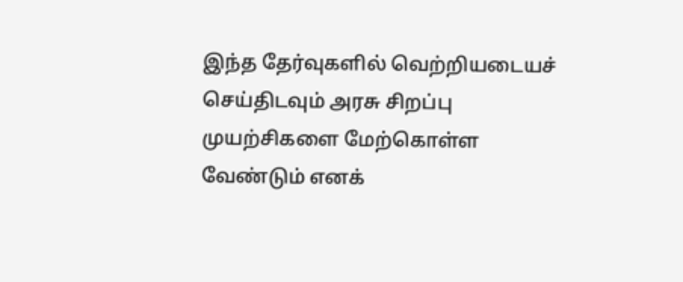இந்த தேர்வுகளில் வெற்றியடையச் செய்திடவும் அரசு சிறப்பு முயற்சிகளை மேற்கொள்ள வேண்டும் எனக்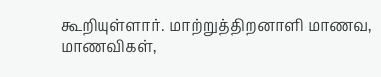கூறியுள்ளார். மாற்றுத்திறனாளி மாணவ, மாணவிகள்,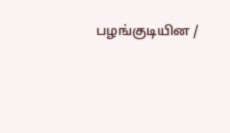பழங்குடியின /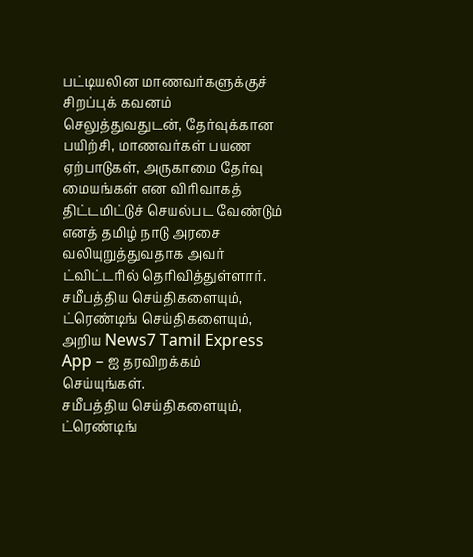பட்டியலின மாணவர்களுக்குச் சிறப்புக் கவனம் செலுத்துவதுடன், தேர்வுக்கான பயிற்சி, மாணவர்கள் பயண ஏற்பாடுகள், அருகாமை தேர்வு மையங்கள் என விரிவாகத் திட்டமிட்டுச் செயல்பட வேண்டும் எனத் தமிழ் நாடு அரசை வலியுறுத்துவதாக அவர் ட்விட்டரில் தெரிவித்துள்ளார்.
சமீபத்திய செய்திகளையும், ட்ரெண்டிங் செய்திகளையும், அறிய News7 Tamil Express App – ஐ தரவிறக்கம் செய்யுங்கள்.
சமீபத்திய செய்திகளையும், ட்ரெண்டிங்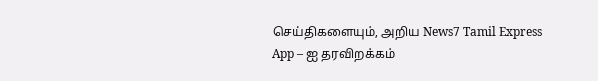செய்திகளையும், அறிய News7 Tamil Express App – ஐ தரவிறக்கம்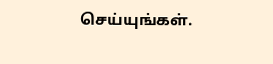செய்யுங்கள்.